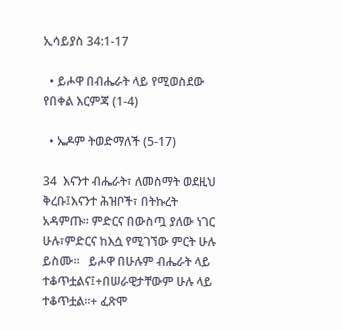ኢሳይያስ 34:1-17

  • ይሖዋ በብሔራት ላይ የሚወስደው የበቀል እርምጃ (1-4)

  • ኤዶም ትወድማለች (5-17)

34  እናንተ ብሔራት፣ ለመስማት ወደዚህ ቅረቡ፤እናንተ ሕዝቦች፣ በትኩረት አዳምጡ። ምድርና በውስጧ ያለው ነገር ሁሉ፣ምድርና ከእሷ የሚገኘው ምርት ሁሉ ይስሙ።   ይሖዋ በሁሉም ብሔራት ላይ ተቆጥቷልና፤+በሠራዊታቸውም ሁሉ ላይ ተቆጥቷል።+ ፈጽሞ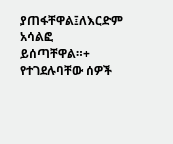ያጠፋቸዋል፤ለእርድም አሳልፎ ይሰጣቸዋል።+   የተገደሉባቸው ሰዎች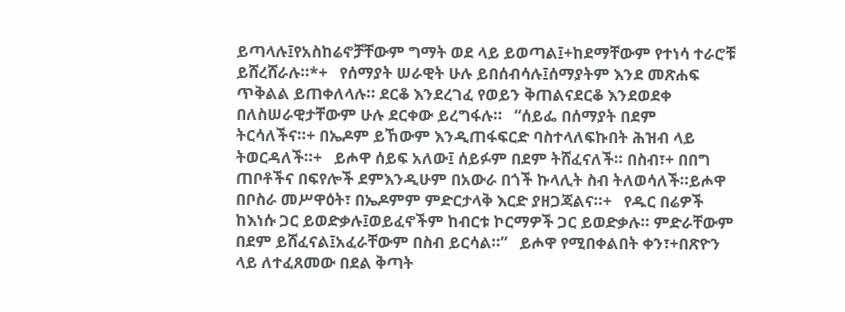ይጣላሉ፤የአስከሬኖቻቸውም ግማት ወደ ላይ ይወጣል፤+ከደማቸውም የተነሳ ተራሮቹ ይሸረሸራሉ።*+   የሰማያት ሠራዊት ሁሉ ይበሰብሳሉ፤ሰማያትም እንደ መጽሐፍ ጥቅልል ይጠቀለላሉ። ደርቆ እንደረገፈ የወይን ቅጠልናደርቆ እንደወደቀ በለስሠራዊታቸውም ሁሉ ደርቀው ይረግፋሉ።   “ሰይፌ በሰማያት በደም ትርሳለችና።+ በኤዶም ይኸውም እንዲጠፋፍርድ ባስተላለፍኩበት ሕዝብ ላይ ትወርዳለች።+   ይሖዋ ሰይፍ አለው፤ ሰይፉም በደም ትሸፈናለች። በስብ፣+ በበግ ጠቦቶችና በፍየሎች ደምእንዲሁም በአውራ በጎች ኩላሊት ስብ ትለወሳለች።ይሖዋ በቦስራ መሥዋዕት፣ በኤዶምም ምድርታላቅ እርድ ያዘጋጃልና።+   የዱር በሬዎች ከእነሱ ጋር ይወድቃሉ፤ወይፈኖችም ከብርቱ ኮርማዎች ጋር ይወድቃሉ። ምድራቸውም በደም ይሸፈናል፤አፈራቸውም በስብ ይርሳል።”   ይሖዋ የሚበቀልበት ቀን፣+በጽዮን ላይ ለተፈጸመው በደል ቅጣት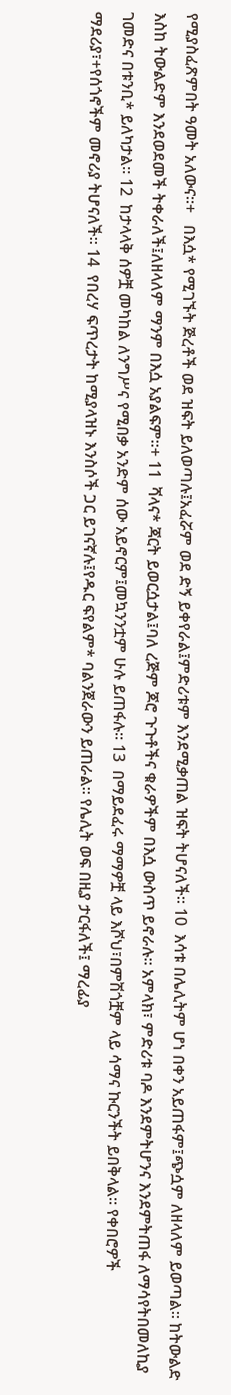የሚያስፈጽምበት ዓመት አለውና።+   በእሷ* የሚገኙት ጅረቶች ወደ ዝፍት ይለወጣሉ፤አፈሯም ወደ ድኝ ይቀየራል፤ምድሪቱም እንደሚቃጠል ዝፍት ትሆናለች። 10  እሳቱ በሌሊትም ሆነ በቀን አይጠፋም፤ጭሷም ለዘላለም ይወጣል። ከትውልድ እስከ ትውልድም እንደወደመች ትቀራለች፤ለዘላለም ማንም በእሷ አያልፍም።+ 11  ሻላና* ጃርት ይወርሷታል፤ባለ ረጅም ጆሮ ጉጉቶችና ቁራዎችም በእሷ ውስጥ ይኖራሉ። አምላክ፣ ምድሪቱ ባዶ እንደምትሆንና እንደምትጠፋ ለማሳየትበመለኪያ ገመድና በቱንቢ* ይለካታል። 12  ከታላላቅ ሰዎቿ መካከል ለንግሥና የሚበቃ አንድም ሰው አይኖርም፤መኳንንቷም ሁሉ ይጠፋሉ። 13  በማይደፈሩ ማማዎቿ ላይ እሾህ፣በምሽጎቿም ላይ ሳማና ኩርንችት ይበቅላል። የቀበሮዎች ማደሪያ፣+የሰጎኖችም መኖሪያ ትሆናለች። 14  የበረሃ ፍጥረታት ከሚያላዝኑ እንስሶች ጋር ይገናኛሉ፤የዱር ፍየልም* ባልንጀራውን ይጠራል። የሌሊት ወፍ በዚያ ታርፋለች፤ ማረፊያ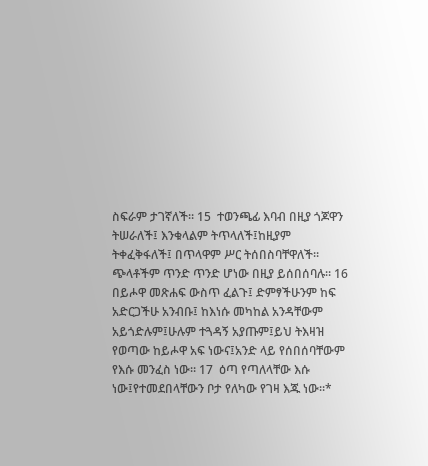ስፍራም ታገኛለች። 15  ተወንጫፊ እባብ በዚያ ጎጆዋን ትሠራለች፤ እንቁላልም ትጥላለች፤ከዚያም ትቀፈቅፋለች፤ በጥላዋም ሥር ትሰበስባቸዋለች። ጭላቶችም ጥንድ ጥንድ ሆነው በዚያ ይሰበሰባሉ። 16  በይሖዋ መጽሐፍ ውስጥ ፈልጉ፤ ድምፃችሁንም ከፍ አድርጋችሁ አንብቡ፤ ከእነሱ መካከል አንዳቸውም አይጎድሉም፤ሁሉም ተጓዳኝ አያጡም፤ይህ ትእዛዝ የወጣው ከይሖዋ አፍ ነውና፤አንድ ላይ የሰበሰባቸውም የእሱ መንፈስ ነው። 17  ዕጣ የጣለላቸው እሱ ነው፤የተመደበላቸውን ቦታ የለካው የገዛ እጁ ነው።*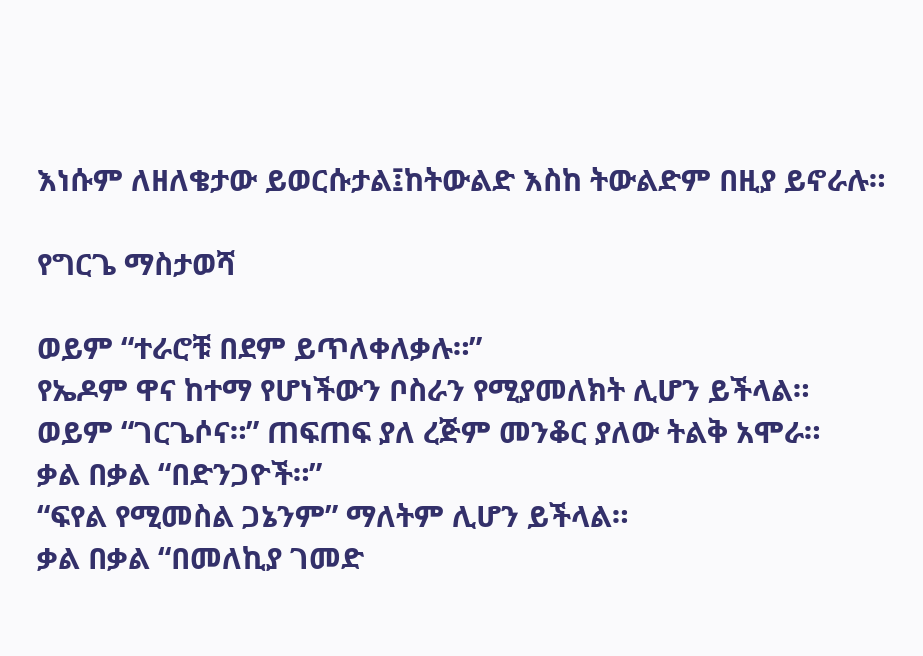እነሱም ለዘለቄታው ይወርሱታል፤ከትውልድ እስከ ትውልድም በዚያ ይኖራሉ።

የግርጌ ማስታወሻ

ወይም “ተራሮቹ በደም ይጥለቀለቃሉ።”
የኤዶም ዋና ከተማ የሆነችውን ቦስራን የሚያመለክት ሊሆን ይችላል።
ወይም “ገርጌሶና።” ጠፍጠፍ ያለ ረጅም መንቆር ያለው ትልቅ አሞራ።
ቃል በቃል “በድንጋዮች።”
“ፍየል የሚመስል ጋኔንም” ማለትም ሊሆን ይችላል።
ቃል በቃል “በመለኪያ ገመድ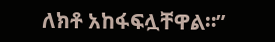ለክቶ አከፋፍሏቸዋል።”